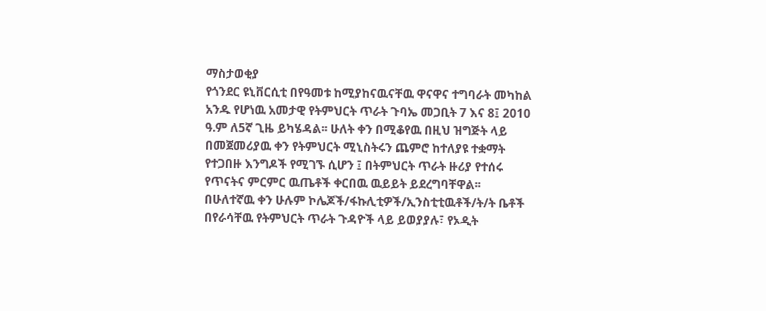ማስታወቂያ
የጎንደር ዩኒቨርሲቲ በየዓመቱ ከሚያከናዉናቸዉ ዋናዋና ተግባራት መካከል አንዱ የሆነዉ አመታዊ የትምህርት ጥራት ጉባኤ መጋቢት 7 እና 8፤ 2010 ዓ.ም ለ5ኛ ጊዜ ይካሄዳል፡፡ ሁለት ቀን በሚቆየዉ በዚህ ዝግጅት ላይ በመጀመሪያዉ ቀን የትምህርት ሚኒስትሩን ጨምሮ ከተለያዩ ተቋማት የተጋበዙ እንግዶች የሚገኙ ሲሆን ፤ በትምህርት ጥራት ዙሪያ የተሰሩ የጥናትና ምርምር ዉጤቶች ቀርበዉ ዉይይት ይደረግባቸዋል፡፡
በሁለተኛዉ ቀን ሁሉም ኮሌጆች/ፋኩሊቲዎች/ኢንስቲቲዉቶች/ት/ት ቤቶች በየራሳቸዉ የትምህርት ጥራት ጉዳዮች ላይ ይወያያሉ፣ የኦዲት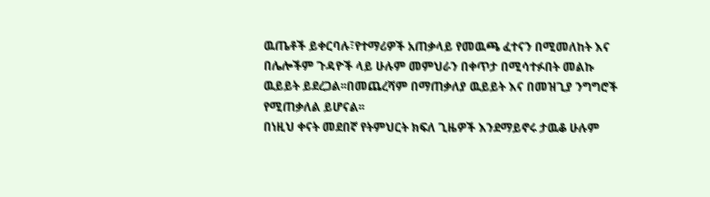ዉጤቶች ይቀርባሉ፣የተማሪዎች አጠቃላይ የመዉጫ ፈተናን በሚመለከት እና በሌሎችም ጉዳዮች ላይ ሁሉም መምህራን በቀጥታ በሚሳተፉበት መልኩ ዉይይት ይደረጋል፡፡በመጨረሻም በማጠቃለያ ዉይይት እና በመዝጊያ ንግግሮች የሚጠቃለል ይሆናል፡፡
በነዚህ ቀናት መደበኛ የትምህርት ክፍለ ጊዜዎች እንደማይኖሩ ታዉቆ ሁሉም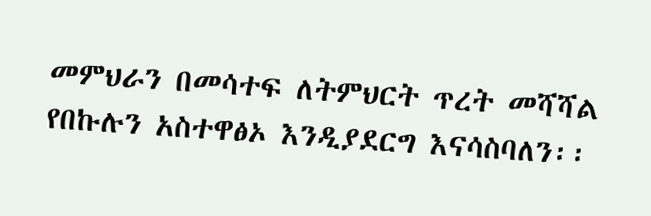መምህራን በመሳተፍ ለትምህርት ጥረት መሻሻል የበኩሉን አስተዋፅኦ እንዲያደርግ እናሳስባለን፡፡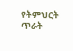የትምህርት ጥራት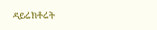ዳይሬክቶሬት